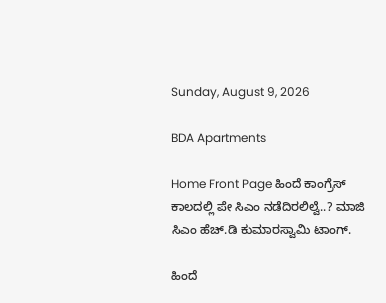Sunday, August 9, 2026

BDA Apartments

Home Front Page ಹಿಂದೆ ಕಾಂಗ್ರೆಸ್ ಕಾಲದಲ್ಲಿ ಪೇ ಸಿಎಂ ನಡೆದಿರಲಿಲ್ವೆ..? ಮಾಜಿ ಸಿಎಂ ಹೆಚ್.ಡಿ ಕುಮಾರಸ್ವಾಮಿ ಟಾಂಗ್.

ಹಿಂದೆ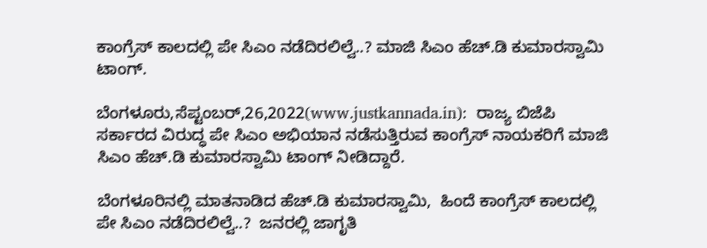ಕಾಂಗ್ರೆಸ್ ಕಾಲದಲ್ಲಿ ಪೇ ಸಿಎಂ ನಡೆದಿರಲಿಲ್ವೆ..? ಮಾಜಿ ಸಿಎಂ ಹೆಚ್.ಡಿ ಕುಮಾರಸ್ವಾಮಿ ಟಾಂಗ್.

ಬೆಂಗಳೂರು,ಸೆಪ್ಟಂಬರ್,26,2022(www.justkannada.in):  ರಾಜ್ಯ ಬಿಜೆಪಿ ಸರ್ಕಾರದ ವಿರುದ್ಧ ಪೇ ಸಿಎಂ ಅಭಿಯಾನ ನಡೆಸುತ್ತಿರುವ ಕಾಂಗ್ರೆಸ್ ನಾಯಕರಿಗೆ ಮಾಜಿ ಸಿಎಂ ಹೆಚ್.ಡಿ ಕುಮಾರಸ್ವಾಮಿ ಟಾಂಗ್ ನೀಡಿದ್ದಾರೆ.

ಬೆಂಗಳೂರಿನಲ್ಲಿ ಮಾತನಾಡಿದ ಹೆಚ್.ಡಿ ಕುಮಾರಸ್ವಾಮಿ,  ಹಿಂದೆ ಕಾಂಗ್ರೆಸ್ ಕಾಲದಲ್ಲಿ ಪೇ ಸಿಎಂ ನಡೆದಿರಲಿಲ್ವೆ..?  ಜನರಲ್ಲಿ ಜಾಗೃತಿ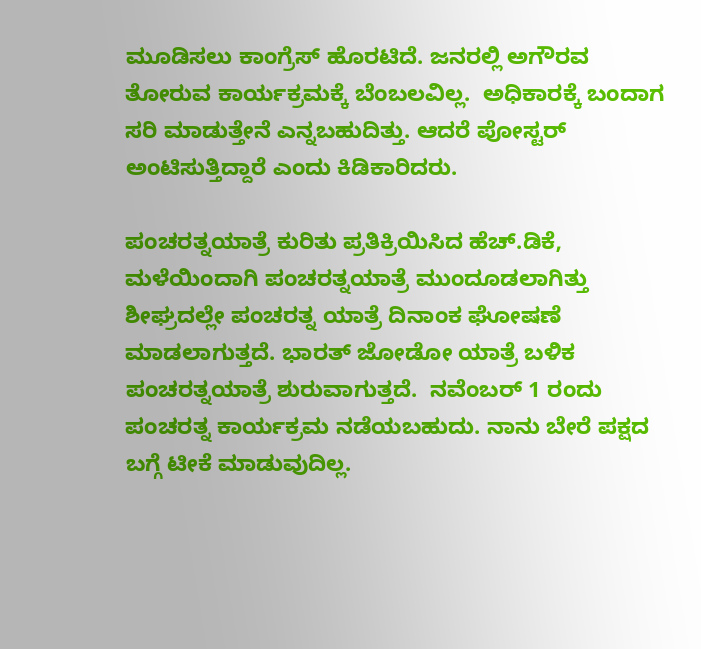ಮೂಡಿಸಲು ಕಾಂಗ್ರೆಸ್ ಹೊರಟಿದೆ. ಜನರಲ್ಲಿ ಅಗೌರವ ತೋರುವ ಕಾರ್ಯಕ್ರಮಕ್ಕೆ ಬೆಂಬಲವಿಲ್ಲ.  ಅಧಿಕಾರಕ್ಕೆ ಬಂದಾಗ ಸರಿ ಮಾಡುತ್ತೇನೆ ಎನ್ನಬಹುದಿತ್ತು. ಆದರೆ ಪೋಸ್ಟರ್ ಅಂಟಿಸುತ್ತಿದ್ದಾರೆ ಎಂದು ಕಿಡಿಕಾರಿದರು.

ಪಂಚರತ್ನಯಾತ್ರೆ ಕುರಿತು ಪ್ರತಿಕ್ರಿಯಿಸಿದ ಹೆಚ್.ಡಿಕೆ, ಮಳೆಯಿಂದಾಗಿ ಪಂಚರತ್ನಯಾತ್ರೆ ಮುಂದೂಡಲಾಗಿತ್ತು ಶೀಘ್ರದಲ್ಲೇ ಪಂಚರತ್ನ ಯಾತ್ರೆ ದಿನಾಂಕ ಘೋಷಣೆ ಮಾಡಲಾಗುತ್ತದೆ. ಭಾರತ್ ಜೋಡೋ ಯಾತ್ರೆ ಬಳಿಕ ಪಂಚರತ್ನಯಾತ್ರೆ ಶುರುವಾಗುತ್ತದೆ.  ನವೆಂಬರ್ 1 ರಂದು ಪಂಚರತ್ನ ಕಾರ್ಯಕ್ರಮ ನಡೆಯಬಹುದು. ನಾನು ಬೇರೆ ಪಕ್ಷದ ಬಗ್ಗೆ ಟೀಕೆ ಮಾಡುವುದಿಲ್ಲ.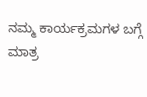ನಮ್ಮ ಕಾರ್ಯಕ್ರಮಗಳ ಬಗ್ಗೆ ಮಾತ್ರ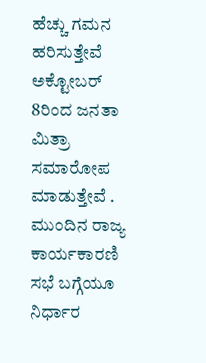ಹೆಚ್ಚು ಗಮನ ಹರಿಸುತ್ತೇವೆ ಅಕ್ಟೋಬರ್  8ರಿಂದ ಜನತಾ ಮಿತ್ರಾ ಸಮಾರೋಪ ಮಾಡುತ್ತೇವೆ . ಮುಂದಿನ ರಾಜ್ಯ ಕಾರ್ಯಕಾರಣಿ ಸಭೆ ಬಗ್ಗೆಯೂ ನಿರ್ಧಾರ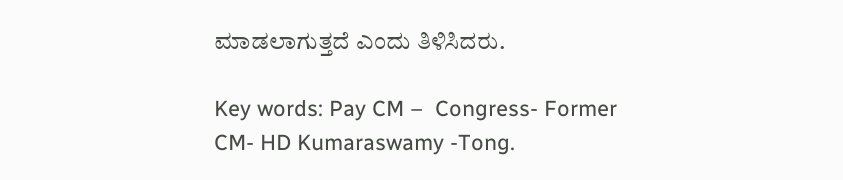ಮಾಡಲಾಗುತ್ತದೆ ಎಂದು ತಿಳಿಸಿದರು.

Key words: Pay CM –  Congress- Former CM- HD Kumaraswamy -Tong.